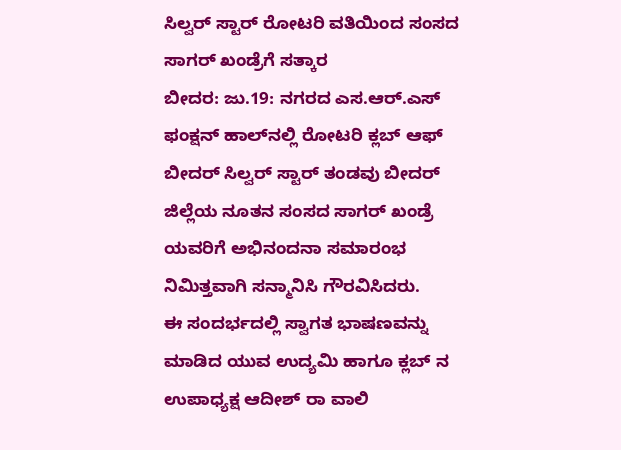ಸಿಲ್ವರ್ ಸ್ಟಾರ್ ರೋಟರಿ ವತಿಯಿಂದ ಸಂಸದ ಸಾಗರ್ ಖಂಡ್ರೆಗೆ ಸತ್ಕಾರ
ಬೀದರ: ಜು.19: ನಗರದ ಎಸ.ಆರ್.ಎಸ್ ಫಂಕ್ಷನ್ ಹಾಲ್‍ನಲ್ಲಿ ರೋಟರಿ ಕ್ಲಬ್ ಆಫ್ ಬೀದರ್ ಸಿಲ್ವರ್ ಸ್ಟಾರ್ ತಂಡವು ಬೀದರ್ ಜಿಲ್ಲೆಯ ನೂತನ ಸಂಸದ ಸಾಗರ್ ಖಂಡ್ರೆ ಯವರಿಗೆ ಅಭಿನಂದನಾ ಸಮಾರಂಭ ನಿಮಿತ್ತವಾಗಿ ಸನ್ಮಾನಿಸಿ ಗೌರವಿಸಿದರು.
ಈ ಸಂದರ್ಭದಲ್ಲಿ ಸ್ವಾಗತ ಭಾಷಣವನ್ನು ಮಾಡಿದ ಯುವ ಉದ್ಯಮಿ ಹಾಗೂ ಕ್ಲಬ್ ನ ಉಪಾಧ್ಯಕ್ಷ ಆದೀಶ್ ರಾ ವಾಲಿ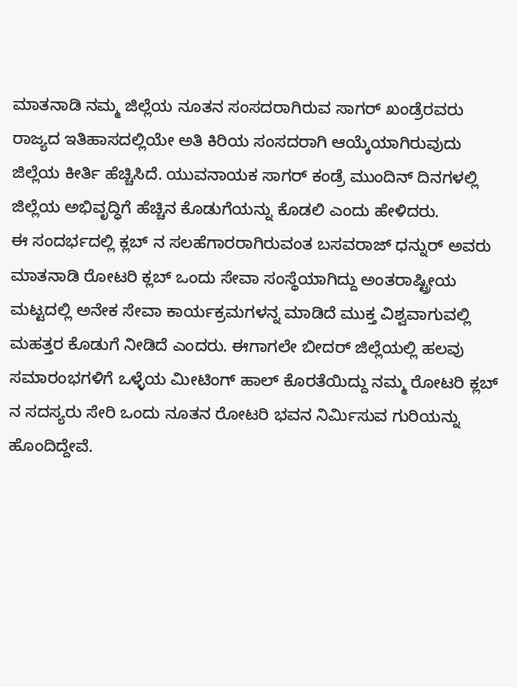ಮಾತನಾಡಿ ನಮ್ಮ ಜಿಲ್ಲೆಯ ನೂತನ ಸಂಸದರಾಗಿರುವ ಸಾಗರ್ ಖಂಡ್ರೆರವರು ರಾಜ್ಯದ ಇತಿಹಾಸದಲ್ಲಿಯೇ ಅತಿ ಕಿರಿಯ ಸಂಸದರಾಗಿ ಆಯ್ಕೆಯಾಗಿರುವುದು ಜಿಲ್ಲೆಯ ಕೀರ್ತಿ ಹೆಚ್ಚಿಸಿದೆ. ಯುವನಾಯಕ ಸಾಗರ್ ಕಂಡ್ರೆ ಮುಂದಿನ್ ದಿನಗಳಲ್ಲಿ ಜಿಲ್ಲೆಯ ಅಭಿವೃದ್ಧಿಗೆ ಹೆಚ್ಚಿನ ಕೊಡುಗೆಯನ್ನು ಕೊಡಲಿ ಎಂದು ಹೇಳಿದರು.
ಈ ಸಂದರ್ಭದಲ್ಲಿ ಕ್ಲಬ್ ನ ಸಲಹೆಗಾರರಾಗಿರುವಂತ ಬಸವರಾಜ್ ಧನ್ನುರ್ ಅವರು ಮಾತನಾಡಿ ರೋಟರಿ ಕ್ಲಬ್ ಒಂದು ಸೇವಾ ಸಂಸ್ಥೆಯಾಗಿದ್ದು ಅಂತರಾಷ್ಟ್ರೀಯ ಮಟ್ಟದಲ್ಲಿ ಅನೇಕ ಸೇವಾ ಕಾರ್ಯಕ್ರಮಗಳನ್ನ ಮಾಡಿದೆ ಮುಕ್ತ ವಿಶ್ವವಾಗುವಲ್ಲಿ ಮಹತ್ತರ ಕೊಡುಗೆ ನೀಡಿದೆ ಎಂದರು. ಈಗಾಗಲೇ ಬೀದರ್ ಜಿಲ್ಲೆಯಲ್ಲಿ ಹಲವು ಸಮಾರಂಭಗಳಿಗೆ ಒಳ್ಳೆಯ ಮೀಟಿಂಗ್ ಹಾಲ್ ಕೊರತೆಯಿದ್ದು ನಮ್ಮ ರೋಟರಿ ಕ್ಲಬ್ ನ ಸದಸ್ಯರು ಸೇರಿ ಒಂದು ನೂತನ ರೋಟರಿ ಭವನ ನಿರ್ಮಿಸುವ ಗುರಿಯನ್ನು ಹೊಂದಿದ್ದೇವೆ.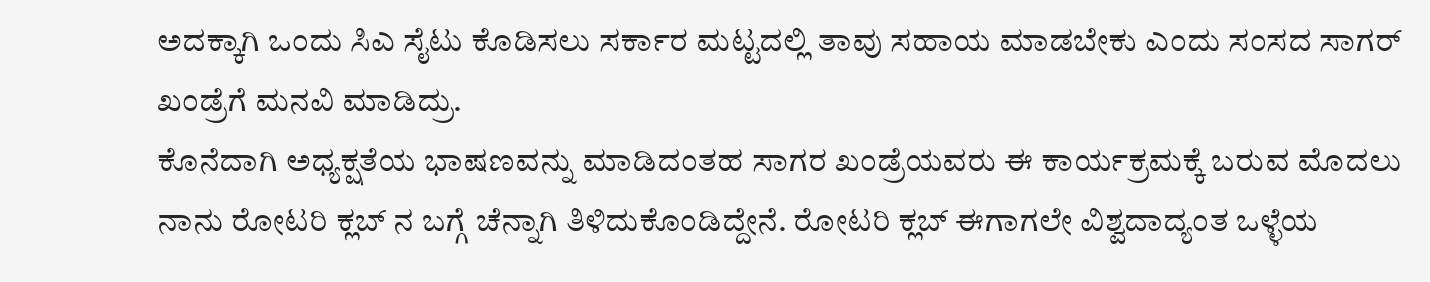ಅದಕ್ಕಾಗಿ ಒಂದು ಸಿಎ ಸೈಟು ಕೊಡಿಸಲು ಸರ್ಕಾರ ಮಟ್ಟದಲ್ಲಿ ತಾವು ಸಹಾಯ ಮಾಡಬೇಕು ಎಂದು ಸಂಸದ ಸಾಗರ್ ಖಂಡ್ರೆಗೆ ಮನವಿ ಮಾಡಿದ್ರು.
ಕೊನೆದಾಗಿ ಅಧ್ಯಕ್ಷತೆಯ ಭಾಷಣವನ್ನು ಮಾಡಿದಂತಹ ಸಾಗರ ಖಂಡ್ರೆಯವರು ಈ ಕಾರ್ಯಕ್ರಮಕ್ಕೆ ಬರುವ ಮೊದಲು ನಾನು ರೋಟರಿ ಕ್ಲಬ್ ನ ಬಗ್ಗೆ ಚೆನ್ನಾಗಿ ತಿಳಿದುಕೊಂಡಿದ್ದೇನೆ. ರೋಟರಿ ಕ್ಲಬ್ ಈಗಾಗಲೇ ವಿಶ್ವದಾದ್ಯಂತ ಒಳ್ಳೆಯ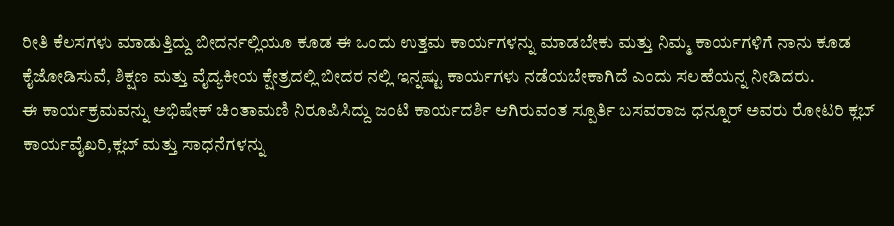ರೀತಿ ಕೆಲಸಗಳು ಮಾಡುತ್ತಿದ್ದು ಬೀದರ್ನಲ್ಲಿಯೂ ಕೂಡ ಈ ಒಂದು ಉತ್ತಮ ಕಾರ್ಯಗಳನ್ನು ಮಾಡಬೇಕು ಮತ್ತು ನಿಮ್ಮ ಕಾರ್ಯಗಳಿಗೆ ನಾನು ಕೂಡ ಕೈಜೋಡಿಸುವೆ, ಶಿಕ್ಷಣ ಮತ್ತು ವೈದ್ಯಕೀಯ ಕ್ಷೇತ್ರದಲ್ಲಿ ಬೀದರ ನಲ್ಲಿ ಇನ್ನಷ್ಟು ಕಾರ್ಯಗಳು ನಡೆಯಬೇಕಾಗಿದೆ ಎಂದು ಸಲಹೆಯನ್ನ ನೀಡಿದರು.
ಈ ಕಾರ್ಯಕ್ರಮವನ್ನು ಅಭಿಷೇಕ್ ಚಿಂತಾಮಣಿ ನಿರೂಪಿಸಿದ್ದು ಜಂಟಿ ಕಾರ್ಯದರ್ಶಿ ಆಗಿರುವಂತ ಸ್ಪೂರ್ತಿ ಬಸವರಾಜ ಧನ್ನೂರ್ ಅವರು ರೋಟರಿ ಕ್ಲಬ್ ಕಾರ್ಯವೈಖರಿ,ಕ್ಲಬ್ ಮತ್ತು ಸಾಧನೆಗಳನ್ನು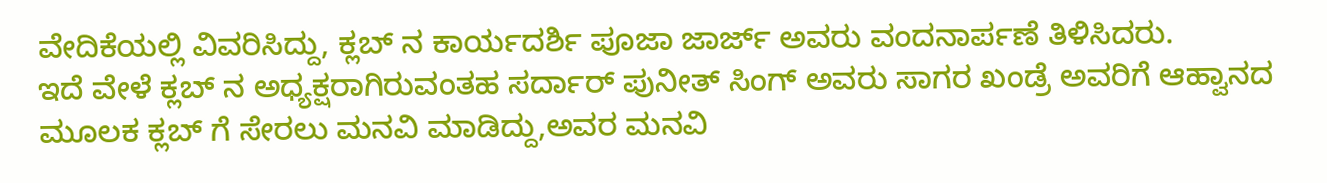ವೇದಿಕೆಯಲ್ಲಿ ವಿವರಿಸಿದ್ದು, ಕ್ಲಬ್ ನ ಕಾರ್ಯದರ್ಶಿ ಪೂಜಾ ಜಾರ್ಜ್ ಅವರು ವಂದನಾರ್ಪಣೆ ತಿಳಿಸಿದರು.
ಇದೆ ವೇಳೆ ಕ್ಲಬ್ ನ ಅಧ್ಯಕ್ಷರಾಗಿರುವಂತಹ ಸರ್ದಾರ್ ಪುನೀತ್ ಸಿಂಗ್ ಅವರು ಸಾಗರ ಖಂಡ್ರೆ ಅವರಿಗೆ ಆಹ್ವಾನದ ಮೂಲಕ ಕ್ಲಬ್ ಗೆ ಸೇರಲು ಮನವಿ ಮಾಡಿದ್ದು,ಅವರ ಮನವಿ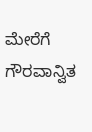ಮೇರೆಗೆ ಗೌರವಾನ್ವಿತ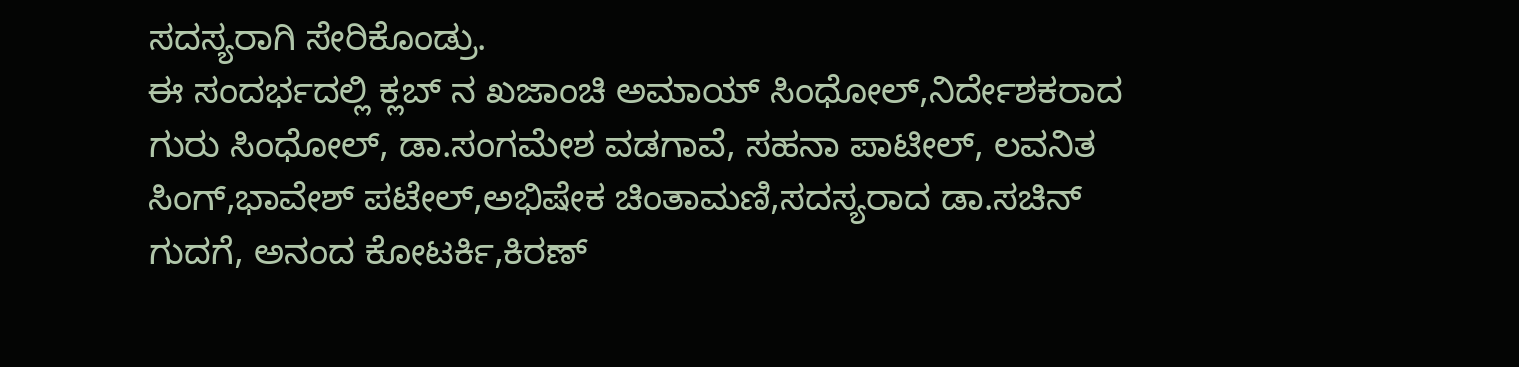ಸದಸ್ಯರಾಗಿ ಸೇರಿಕೊಂಡ್ರು.
ಈ ಸಂದರ್ಭದಲ್ಲಿ ಕ್ಲಬ್ ನ ಖಜಾಂಚಿ ಅಮಾಯ್ ಸಿಂಧೋಲ್,ನಿರ್ದೇಶಕರಾದ ಗುರು ಸಿಂಧೋಲ್, ಡಾ.ಸಂಗಮೇಶ ವಡಗಾವೆ, ಸಹನಾ ಪಾಟೀಲ್, ಲವನಿತ ಸಿಂಗ್,ಭಾವೇಶ್ ಪಟೇಲ್,ಅಭಿಷೇಕ ಚಿಂತಾಮಣಿ,ಸದಸ್ಯರಾದ ಡಾ.ಸಚಿನ್ ಗುದಗೆ, ಅನಂದ ಕೋಟರ್ಕಿ,ಕಿರಣ್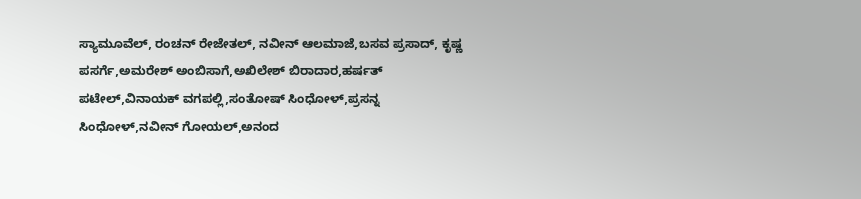ಸ್ಯಾಮೂವೆಲ್, ರಂಚನ್ ರೇಜೇತಲ್, ನವೀನ್ ಆಲಮಾಜೆ,ಬಸವ ಪ್ರಸಾದ್, ಕೃಷ್ಣ ಪಸರ್ಗೆ,ಅಮರೇಶ್ ಅಂಬಿಸಾಗೆ,ಅಖಿಲೇಶ್ ಬಿರಾದಾರ,ಹರ್ಷತ್ ಪಟೇಲ್,ವಿನಾಯಕ್ ವಗಪಲ್ಲಿ,ಸಂತೋಷ್ ಸಿಂಧೋಳ್,ಪ್ರಸನ್ನ ಸಿಂಧೋಳ್,ನವೀನ್ ಗೋಯಲ್,ಅನಂದ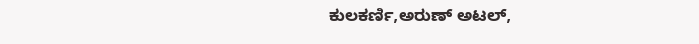ಕುಲಕರ್ಣಿ,ಅರುಣ್ ಅಟಲ್,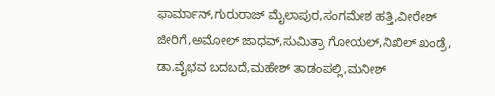ಫಾರ್ಮಾನ್,ಗುರುರಾಜ್ ಮೈಲಾಪುರ,ಸಂಗಮೇಶ ಹತ್ತಿ,ವೀರೇಶ್ ಜೀರಿಗೆ,ಅಮೋಲ್ ಜಾಧವ್,ಸುಮಿತ್ರಾ ಗೋಯಲ್,ನಿಖಿಲ್ ಖಂಡ್ರೆ, ಡಾ.ವೈಭವ ಬದಬದೆ,ಮಹೇಶ್ ತಾಡಂಪಲ್ಲಿ,ಮನೀಶ್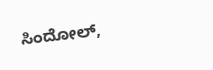ಸಿಂದೋಲ್,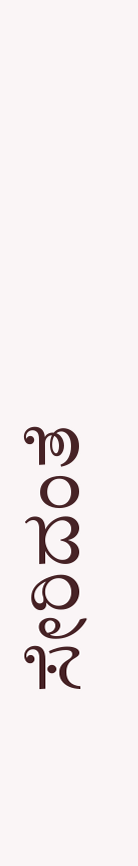ಸೇರಿದಂತೆ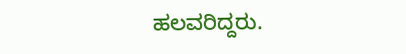ಹಲವರಿದ್ದರು.